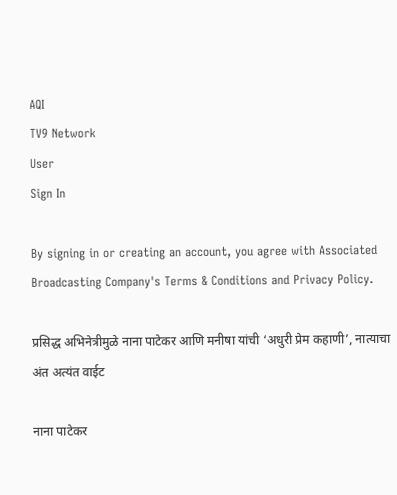AQI
TV9 Network
User
Sign In

By signing in or creating an account, you agree with Associated Broadcasting Company's Terms & Conditions and Privacy Policy.

प्रसिद्ध अभिनेत्रीमुळे नाना पाटेकर आणि मनीषा यांची ‘अधुरी प्रेम कहाणी’, नात्याचा अंत अत्यंत वाईट

नाना पाटेकर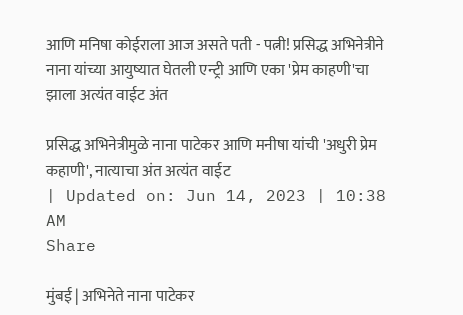आणि मनिषा कोईराला आज असते पती - पत्नी! प्रसिद्ध अभिनेत्रीने नाना यांच्या आयुष्यात घेतली एन्ट्री आणि एका 'प्रेम काहणी'चा झाला अत्यंत वाईट अंत

प्रसिद्ध अभिनेत्रीमुळे नाना पाटेकर आणि मनीषा यांची 'अधुरी प्रेम कहाणी', नात्याचा अंत अत्यंत वाईट
| Updated on: Jun 14, 2023 | 10:38 AM
Share

मुंबई | अभिनेते नाना पाटेकर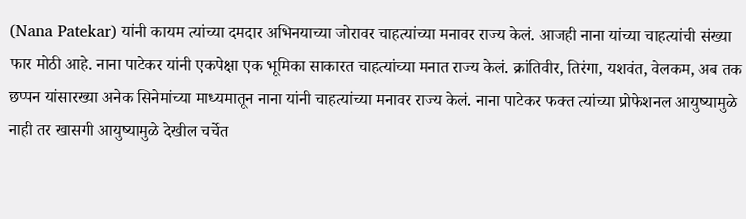(Nana Patekar) यांनी कायम त्यांच्या दमदार अभिनयाच्या जोरावर चाहत्यांच्या मनावर राज्य केलं. आजही नाना यांच्या चाहत्यांची संख्या फार मोठी आहे. नाना पाटेकर यांनी एकपेक्षा एक भूमिका साकारत चाहत्यांच्या मनात राज्य केलं. क्रांतिवीर, तिरंगा, यशवंत, वेलकम, अब तक छप्पन यांसारख्या अनेक सिनेमांच्या माध्यमातून नाना यांनी चाहत्यांच्या मनावर राज्य केलं. नाना पाटेकर फक्त त्यांच्या प्रोफेशनल आयुष्यामुळे नाही तर खासगी आयुष्यामुळे देखील चर्चेत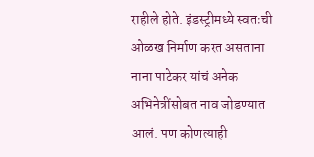राहीले होते. इंडस्ट्रीमध्ये स्वतःची ओळख निर्माण करत असताना नाना पाटेकर यांचं अनेक अभिनेत्रींसोबत नाव जोडण्यात आलं. पण कोणत्याही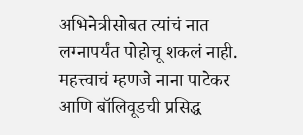अभिनेत्रीसोबत त्यांचं नात लग्नापर्यंत पोहोचू शकलं नाही. महत्त्वाचं म्हणजे नाना पाटेकर आणि बॉलिवूडची प्रसिद्ध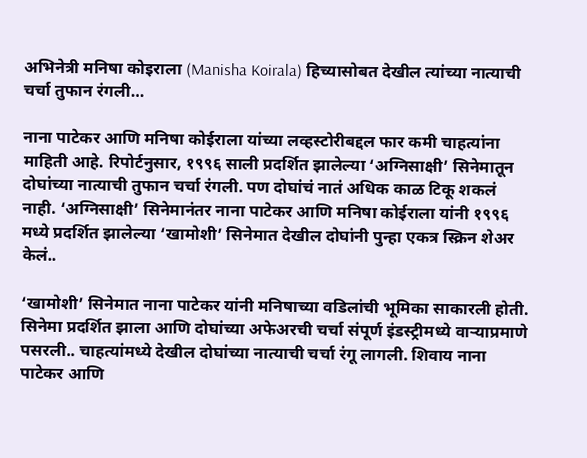अभिनेत्री मनिषा कोइराला (Manisha Koirala) हिच्यासोबत देखील त्यांच्या नात्याची चर्चा तुफान रंगली…

नाना पाटेकर आणि मनिषा कोईराला यांच्या लव्हस्टोरीबद्दल फार कमी चाहत्यांना माहिती आहे. रिपोर्टनुसार, १९९६ साली प्रदर्शित झालेल्या ‘अग्निसाक्षी’ सिनेमातून दोघांच्या नात्याची तुफान चर्चा रंगली. पण दोघांचं नातं अधिक काळ टिकू शकलं नाही. ‘अग्निसाक्षी’ सिनेमानंतर नाना पाटेकर आणि मनिषा कोईराला यांनी १९९६ मध्ये प्रदर्शित झालेल्या ‘खामोशी’ सिनेमात देखील दोघांनी पुन्हा एकत्र स्क्रिन शेअर केलं..

‘खामोशी’ सिनेमात नाना पाटेकर यांनी मनिषाच्या वडिलांची भूमिका साकारली होती. सिनेमा प्रदर्शित झाला आणि दोघांच्या अफेअरची चर्चा संपूर्ण इंडस्ट्रीमध्ये वाऱ्याप्रमाणे पसरली.. चाहत्यांमध्ये देखील दोघांच्या नात्याची चर्चा रंगू लागली. शिवाय नाना पाटेकर आणि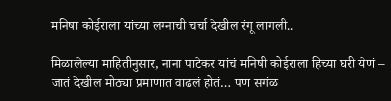मनिषा कोईराला यांच्या लग्नाची चर्चा देखील रंगू लागली..

मिळालेल्या माहितीनुसार, नाना पाटेकर यांचं मनिषी कोईराला हिच्या घरी येणं – जातं देखील मोठ्या प्रमाणात वाढलं होतं… पण सगंळ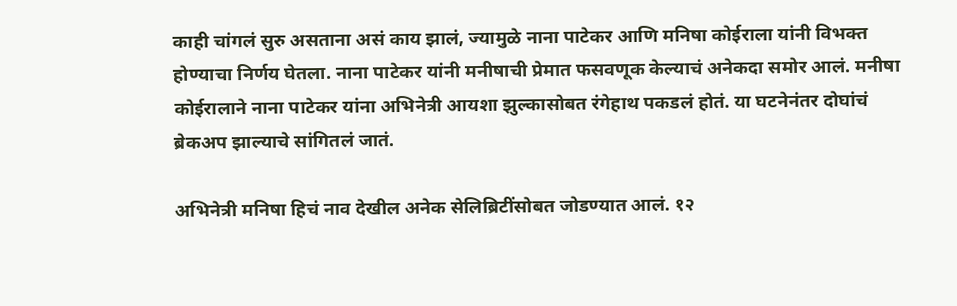काही चांगलं सुरु असताना असं काय झालं, ज्यामुळे नाना पाटेकर आणि मनिषा कोईराला यांनी विभक्त होण्याचा निर्णय घेतला. नाना पाटेकर यांनी मनीषाची प्रेमात फसवणूक केल्याचं अनेकदा समोर आलं. मनीषा कोईरालाने नाना पाटेकर यांना अभिनेत्री आयशा झुल्कासोबत रंगेहाथ पकडलं होतं. या घटनेनंतर दोघांचं ब्रेकअप झाल्याचे सांगितलं जातं.

अभिनेत्री मनिषा हिचं नाव देखील अनेक सेलिब्रिटींसोबत जोडण्यात आलं. १२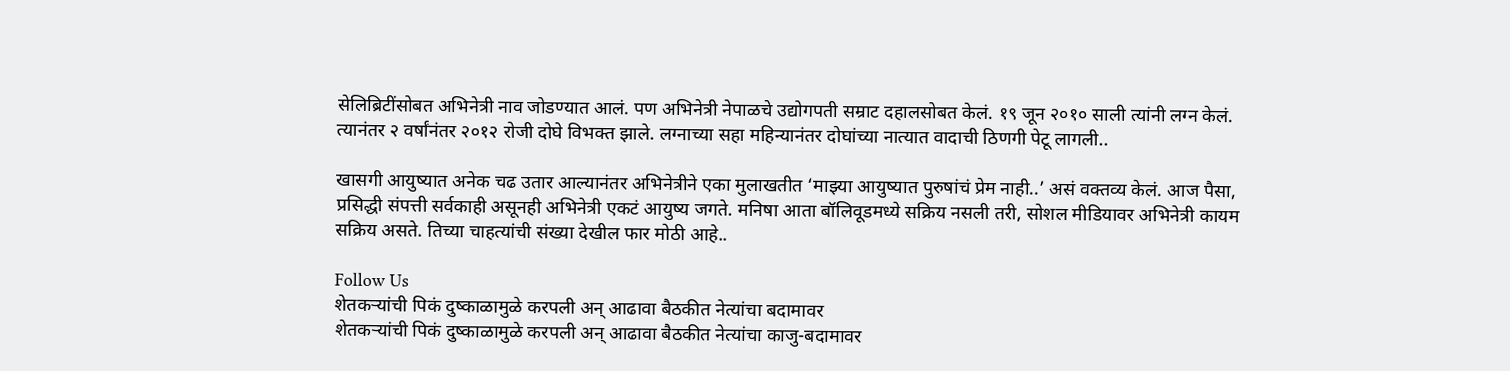सेलिब्रिटींसोबत अभिनेत्री नाव जोडण्यात आलं. पण अभिनेत्री नेपाळचे उद्योगपती सम्राट दहालसोबत केलं. १९ जून २०१० साली त्यांनी लग्न केलं. त्यानंतर २ वर्षांनंतर २०१२ रोजी दोघे विभक्त झाले. लग्नाच्या सहा महिन्यानंतर दोघांच्या नात्यात वादाची ठिणगी पेटू लागली..

खासगी आयुष्यात अनेक चढ उतार आल्यानंतर अभिनेत्रीने एका मुलाखतीत ‘माझ्या आयुष्यात पुरुषांचं प्रेम नाही..’ असं वक्तव्य केलं. आज पैसा, प्रसिद्धी संपत्ती सर्वकाही असूनही अभिनेत्री एकटं आयुष्य जगते. मनिषा आता बॉलिवूडमध्ये सक्रिय नसली तरी, सोशल मीडियावर अभिनेत्री कायम सक्रिय असते. तिच्या चाहत्यांची संख्या देखील फार मोठी आहे..

Follow Us
शेतकऱ्यांची पिकं दुष्काळामुळे करपली अन् आढावा बैठकीत नेत्यांचा बदामावर
शेतकऱ्यांची पिकं दुष्काळामुळे करपली अन् आढावा बैठकीत नेत्यांचा काजु-बदामावर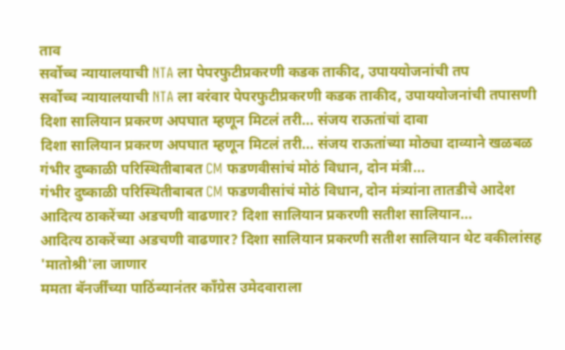ताव
सर्वोच्च न्यायालयाची NTA ला पेपरफुटीप्रकरणी कडक ताकीद, उपाययोजनांची तप
सर्वोच्च न्यायालयाची NTA ला वरंवार पेपरफुटीप्रकरणी कडक ताकीद, उपाययोजनांची तपासणी
दिशा सालियान प्रकरण अपघात म्हणून मिटलं तरी... संजय राऊतांचां दावा
दिशा सालियान प्रकरण अपघात म्हणून मिटलं तरी... संजय राऊतांच्या मोठ्या दाव्याने खळबळ
गंभीर दुष्काळी परिस्थितीबाबत CM फडणवीसांचं मोठं विधान, दोन मंत्री...
गंभीर दुष्काळी परिस्थितीबाबत CM फडणवीसांचं मोठं विधान, दोन मंत्र्यांना तातडीचे आदेश
आदित्य ठाकरेंच्या अडचणी वाढणार? दिशा सालियान प्रकरणी सतीश सालियान...
आदित्य ठाकरेंच्या अडचणी वाढणार? दिशा सालियान प्रकरणी सतीश सालियान थेट वकीलांसह 'मातोश्री'ला जाणार
ममता बॅनर्जींच्या पाठिंब्यानंतर काँग्रेस उमेदवाराला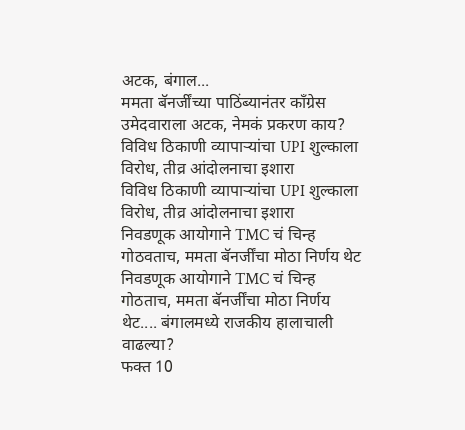अटक, बंगाल...
ममता बॅनर्जींच्या पाठिंब्यानंतर काँग्रेस उमेदवाराला अटक, नेमकं प्रकरण काय?
विविध ठिकाणी व्यापाऱ्यांचा UPI शुल्काला विरोध, तीव्र आंदोलनाचा इशारा
विविध ठिकाणी व्यापाऱ्यांचा UPI शुल्काला विरोध, तीव्र आंदोलनाचा इशारा
निवडणूक आयोगाने TMC चं चिन्ह गोठवताच, ममता बॅनर्जींचा मोठा निर्णय थेट
निवडणूक आयोगाने TMC चं चिन्ह गोठताच, ममता बॅनर्जींचा मोठा निर्णय थेट.... बंगालमध्ये राजकीय हालाचाली वाढल्या?
फक्त 10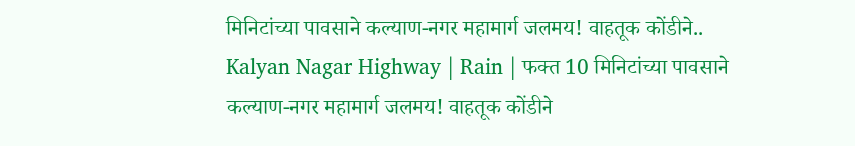मिनिटांच्या पावसाने कल्याण-नगर महामार्ग जलमय! वाहतूक कोंडीने..
Kalyan Nagar Highway | Rain | फक्त 10 मिनिटांच्या पावसाने कल्याण-नगर महामार्ग जलमय! वाहतूक कोंडीने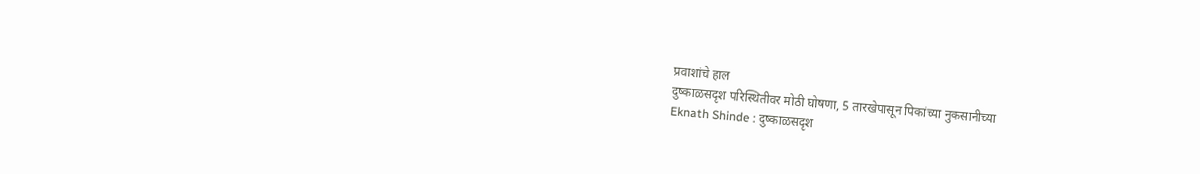प्रवाशांचे हाल
दुष्काळसदृश परिस्थितीवर मोठी घोषणा, 5 तारखेपासून पिकांच्या नुकसानीच्या
Eknath Shinde : दुष्काळसदृश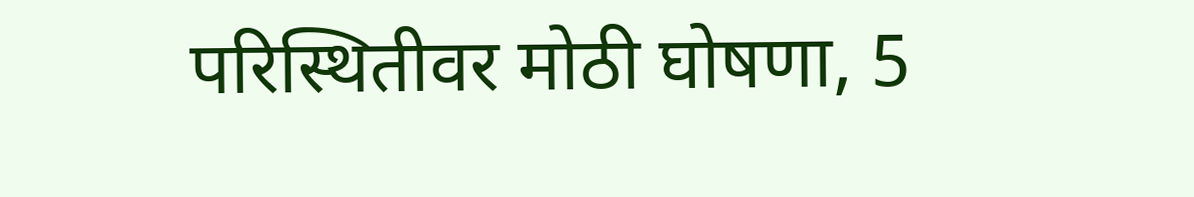परिस्थितीवर मोठी घोषणा, 5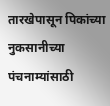तारखेपासून पिकांच्या नुकसानीच्या पंचनाम्यांसाठी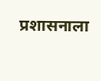प्रशासनाला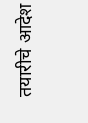तयारीचे आदेश